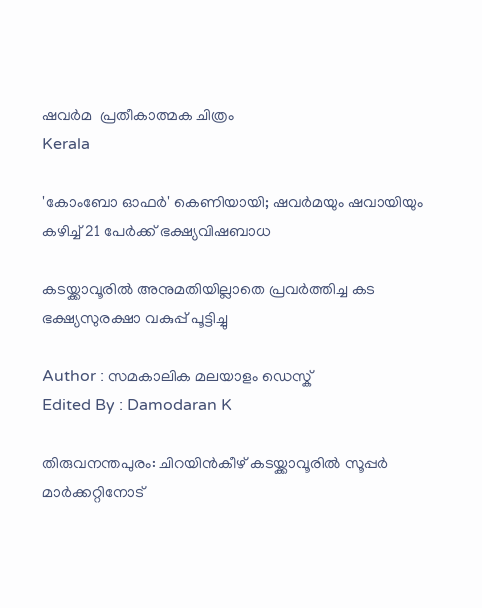ഷവർമ  പ്രതീകാത്മക ചിത്രം
Kerala

'കോംബോ ഓഫർ' കെണിയായി; ഷവർമയും ഷവായിയും കഴിച്ച് 21 പേർക്ക് ഭക്ഷ്യവിഷബാധ

കടയ്ക്കാവൂരിൽ അനുമതിയില്ലാതെ പ്രവർത്തിച്ച കട ഭക്ഷ്യസുരക്ഷാ വകുപ്പ് പൂട്ടിച്ചു

Author : സമകാലിക മലയാളം ഡെസ്ക്
Edited By : Damodaran K

തിരുവനന്തപുരം: ചിറയിൻകീഴ് കടയ്ക്കാവൂരിൽ സൂപ്പർ മാർക്കറ്റിനോട്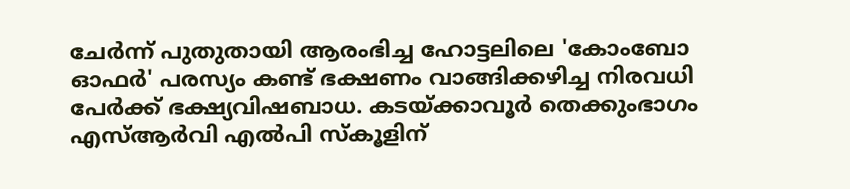ചേർന്ന് പുതുതായി ആരംഭിച്ച ഹോട്ടലിലെ 'കോംബോ ഓഫർ' പരസ്യം കണ്ട് ഭക്ഷണം വാങ്ങിക്കഴിച്ച നിരവധി പേർക്ക് ഭക്ഷ്യവിഷബാധ. കടയ്ക്കാവൂർ തെക്കുംഭാഗം എസ്ആർവി എൽപി സ്കൂളിന്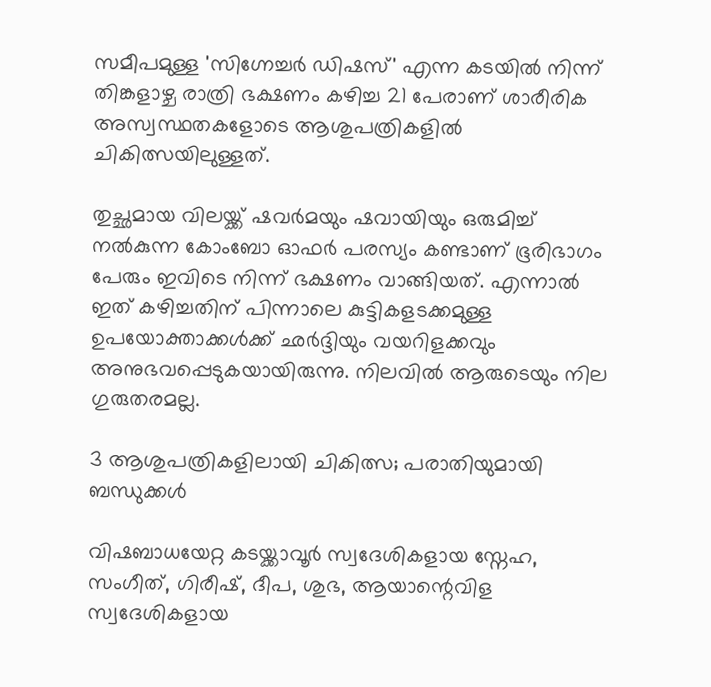സമീപമുള്ള 'സിഗ്നേച്ചർ ഡിഷസ്' എന്ന കടയിൽ നിന്ന് തിങ്കളാഴ്ച രാത്രി ഭക്ഷണം കഴിച്ച 21 പേരാണ് ശാരീരിക അസ്വസ്ഥതകളോടെ ആശുപത്രികളിൽ ചികിത്സയിലുള്ളത്.

തുച്ഛമായ വിലയ്ക്ക് ഷവർമയും ഷവായിയും ഒരുമിച്ച് നൽകുന്ന കോംബോ ഓഫർ പരസ്യം കണ്ടാണ് ഭൂരിഭാഗം പേരും ഇവിടെ നിന്ന് ഭക്ഷണം വാങ്ങിയത്. എന്നാൽ ഇത് കഴിച്ചതിന് പിന്നാലെ കുട്ടികളടക്കമുള്ള ഉപയോക്താക്കൾക്ക് ഛർദ്ദിയും വയറിളക്കവും അനുഭവപ്പെടുകയായിരുന്നു. നിലവിൽ ആരുടെയും നില ഗുരുതരമല്ല.

3 ആശുപത്രികളിലായി ചികിത്സ; പരാതിയുമായി ബന്ധുക്കൾ

വിഷബാധയേറ്റ കടയ്ക്കാവൂർ സ്വദേശികളായ സ്നേഹ, സംഗീത്, ഗിരീഷ്, ദീപ, ശുഭ, ആയാന്റെവിള സ്വദേശികളായ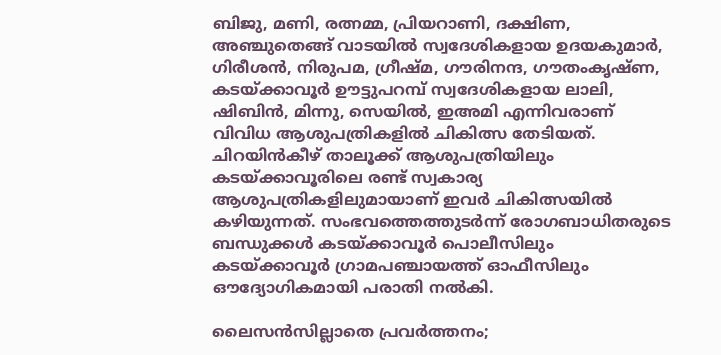ബിജു, മണി, രത്നമ്മ, പ്രിയറാണി, ദക്ഷിണ, അഞ്ചുതെങ്ങ് വാടയിൽ സ്വദേശികളായ ഉദയകുമാർ, ഗിരീശൻ, നിരുപമ, ഗ്രീഷ്മ, ഗൗരിനന്ദ, ഗൗതംകൃഷ്ണ, കടയ്ക്കാവൂർ ഊട്ടുപറമ്പ് സ്വദേശികളായ ലാലി, ഷിബിൻ, മിന്നു, സെയിൽ, ഇഅമി എന്നിവരാണ് വിവിധ ആശുപത്രികളിൽ ചികിത്സ തേടിയത്. ചിറയിൻകീഴ് താലൂക്ക് ആശുപത്രിയിലും കടയ്ക്കാവൂരിലെ രണ്ട് സ്വകാര്യ ആശുപത്രികളിലുമായാണ് ഇവർ ചികിത്സയിൽ കഴിയുന്നത്. സംഭവത്തെത്തുടർന്ന് രോഗബാധിതരുടെ ബന്ധുക്കൾ കടയ്ക്കാവൂർ പൊലീസിലും കടയ്ക്കാവൂർ ഗ്രാമപഞ്ചായത്ത് ഓഫീസിലും ഔദ്യോഗികമായി പരാതി നൽകി.

ലൈസൻസില്ലാതെ പ്രവർത്തനം;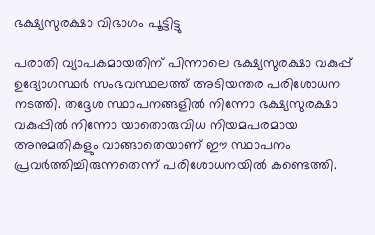ഭക്ഷ്യസുരക്ഷാ വിഭാഗം പൂട്ടിട്ടു

പരാതി വ്യാപകമായതിന് പിന്നാലെ ഭക്ഷ്യസുരക്ഷാ വകുപ്പ് ഉദ്യോഗസ്ഥർ സംഭവസ്ഥലത്ത് അടിയന്തര പരിശോധന നടത്തി. തദ്ദേശ സ്ഥാപനങ്ങളിൽ നിന്നോ ഭക്ഷ്യസുരക്ഷാ വകുപ്പിൽ നിന്നോ യാതൊരുവിധ നിയമപരമായ അനുമതികളും വാങ്ങാതെയാണ് ഈ സ്ഥാപനം പ്രവർത്തിച്ചിരുന്നതെന്ന് പരിശോധനയിൽ കണ്ടെത്തി.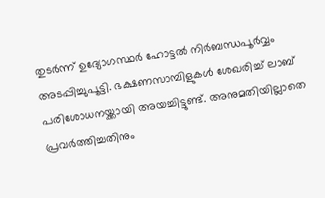തുടർന്ന് ഉദ്യോഗസ്ഥർ ഹോട്ടൽ നിർബന്ധപൂർവ്വം അടപ്പിച്ചുപൂട്ടി. ഭക്ഷണസാമ്പിളുകൾ ശേഖരിച്ച് ലാബ് പരിശോധനയ്ക്കായി അയച്ചിട്ടുണ്ട്. അനുമതിയില്ലാതെ പ്രവർത്തിച്ചതിനും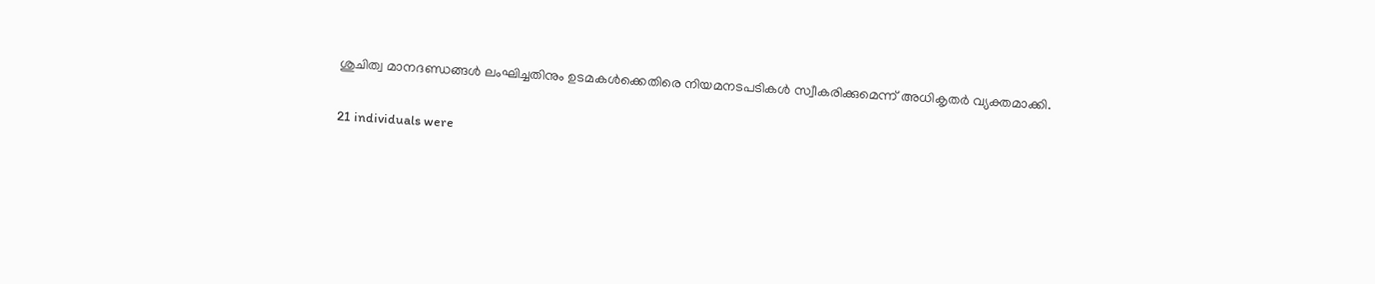ശുചിത്വ മാനദണ്ഡങ്ങൾ ലംഘിച്ചതിനും ഉടമകൾക്കെതിരെ നിയമനടപടികൾ സ്വീകരിക്കുമെന്ന് അധികൃതർ വ്യക്തമാക്കി.

21 individuals were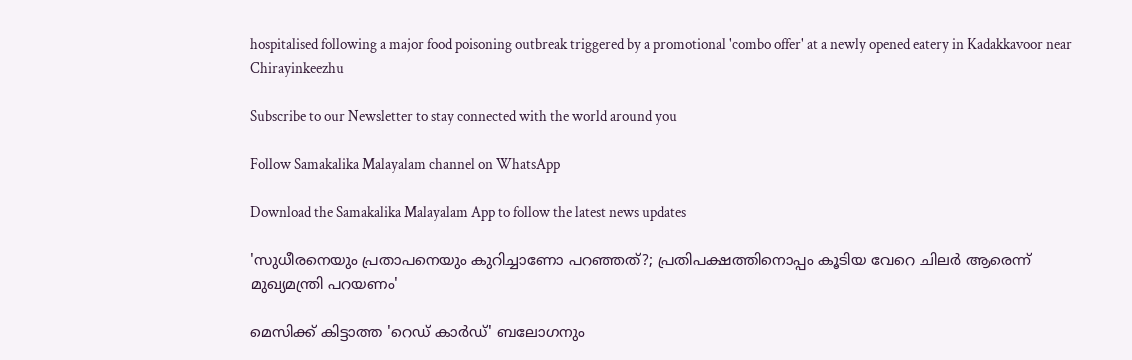hospitalised following a major food poisoning outbreak triggered by a promotional 'combo offer' at a newly opened eatery in Kadakkavoor near Chirayinkeezhu

Subscribe to our Newsletter to stay connected with the world around you

Follow Samakalika Malayalam channel on WhatsApp

Download the Samakalika Malayalam App to follow the latest news updates

'സുധീരനെയും പ്രതാപനെയും കുറിച്ചാണോ പറഞ്ഞത്?; പ്രതിപക്ഷത്തിനൊപ്പം കൂടിയ വേറെ ചിലര്‍ ആരെന്ന് മുഖ്യമന്ത്രി പറയണം'

മെസിക്ക് കിട്ടാത്ത 'റെഡ് കാർഡ്' ബലോഗനും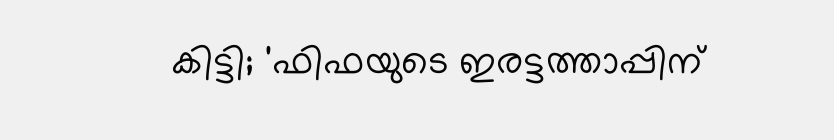കിട്ടി; 'ഫിഫയുടെ ഇരട്ടത്താപ്പിന്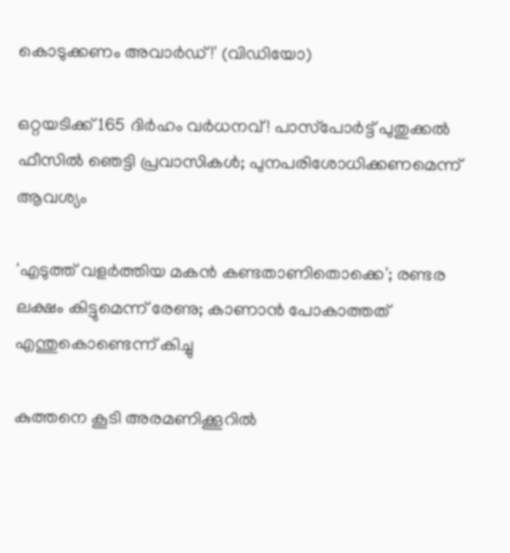കൊടുക്കണം അവാർഡ്!' (വിഡിയോ)

ഒറ്റയടിക്ക് 165 ദിർഹം വർധനവ്! പാസ്‌പോർട്ട് പുതുക്കൽ ഫീസിൽ ഞെട്ടി പ്രവാസികൾ; പുനപരിശോധിക്കണമെന്ന് ആവശ്യം

'എടുത്ത് വളര്‍ത്തിയ മകന്‍ കണ്ടതാണിതൊക്കെ'; രണ്ടര ലക്ഷം കിട്ടുമെന്ന് രേണു; കാണാന്‍ പോകാത്തത് എന്തുകൊണ്ടെന്ന് കിച്ചു

കുത്തനെ കൂടി അരമണിക്കൂറിൽ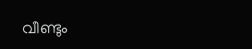വീണ്ടും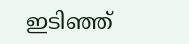ഇടിഞ്ഞ്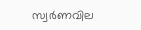സ്വർണവില